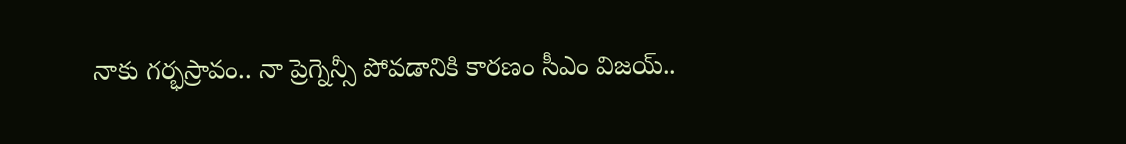నాకు గర్భస్రావం.. నా ప్రెగ్నెన్సీ పోవడానికి కారణం సీఎం విజయ్..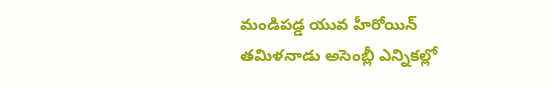మండిపడ్డ యువ హీరోయిన్
తమిళనాడు అసెంబ్లీ ఎన్నికల్లో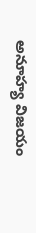అనూహ్య విజయం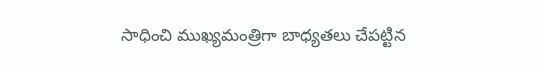సాధించి ముఖ్యమంత్రిగా బాధ్యతలు చేపట్టిన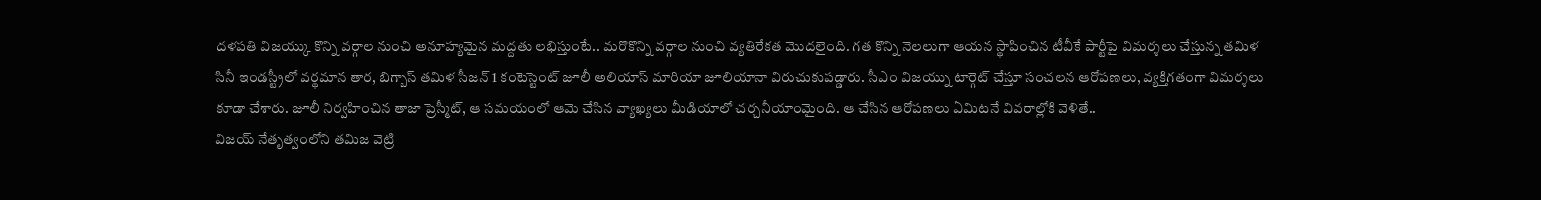దళపతి విజయ్కు కొన్ని వర్గాల నుంచి అనూహ్యమైన మద్దతు లభిస్తుంటే.. మరొకొన్ని వర్గాల నుంచి వ్యతిరేకత మొదలైంది. గత కొన్ని నెలలుగా ఆయన స్థాపించిన టీవీకే పార్టీపై విమర్శలు చేస్తున్న తమిళ సినీ ఇండస్ట్రీలో వర్థమాన తార, బిగ్బాస్ తమిళ సీజన్ 1 కంటెస్టెంట్ జూలీ అలియాస్ మారియా జూలియానా విరుచుకుపడ్డారు. సీఎం విజయ్ను టార్గెట్ చేస్తూ సంచలన ఆరోపణలు, వ్యక్తిగతంగా విమర్శలు కూడా చేశారు. జూలీ నిర్వహించిన తాజా ప్రెస్మీట్, ఆ సమయంలో ఆమె చేసిన వ్యాఖ్యలు మీడియాలో చర్చనీయాంమైంది. ఆ చేసిన ఆరోపణలు ఏమిటనే వివరాల్లోకి వెళితే..
విజయ్ నేతృత్వంలోని తమిజ వెట్రి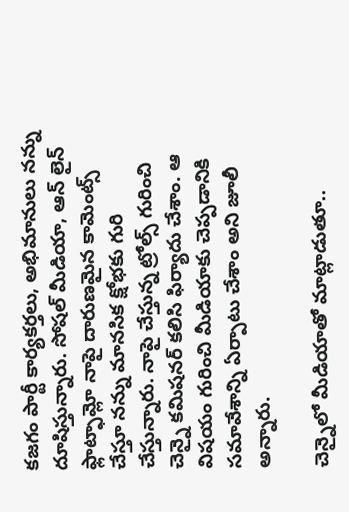కజగం పార్టీ కార్యకర్తలు, అభిమానులు నన్ను దూషిస్తున్నారు. సోషల్ మీడియా, ఆన్ లైన్ ఫ్లాట్ఫామ్లో నాపై దారుణమైన కామెంట్స్ చేస్తూ నన్ను మానసిక క్షోభకు గురి చేస్తున్నారు. నాపై చేస్తున్న ట్రోల్స్ గురించి చెన్నై కమిషనర్ కలిసి ఫిర్యాదు చేశాం. ఆ విషయం గురించి మీడియాకు చెప్పడానికి సమావేశాన్ని ఏర్పాటు చేశాం అని జూలీ అన్నారు.

చెన్నైలో మీడియాతో మాట్లాడుతూ..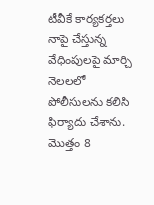టీవీకే కార్యకర్తలు నాపై చేస్తున్న వేధింపులపై మార్చి నెలలలో పోలీసులను కలిసి ఫిర్యాదు చేశాను. మొత్తం 8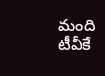మంది టీవీకే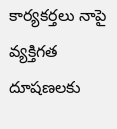కార్యకర్తలు నాపై వ్యక్తిగత దూషణలకు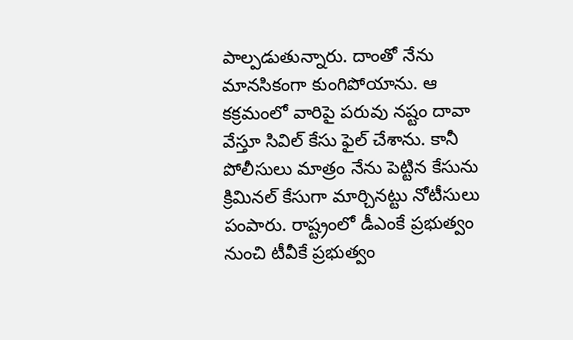పాల్పడుతున్నారు. దాంతో నేను మానసికంగా కుంగిపోయాను. ఆ కక్రమంలో వారిపై పరువు నష్టం దావా వేస్తూ సివిల్ కేసు ఫైల్ చేశాను. కానీ పోలీసులు మాత్రం నేను పెట్టిన కేసును క్రిమినల్ కేసుగా మార్చినట్టు నోటీసులు పంపారు. రాష్ట్రంలో డీఎంకే ప్రభుత్వం నుంచి టీవీకే ప్రభుత్వం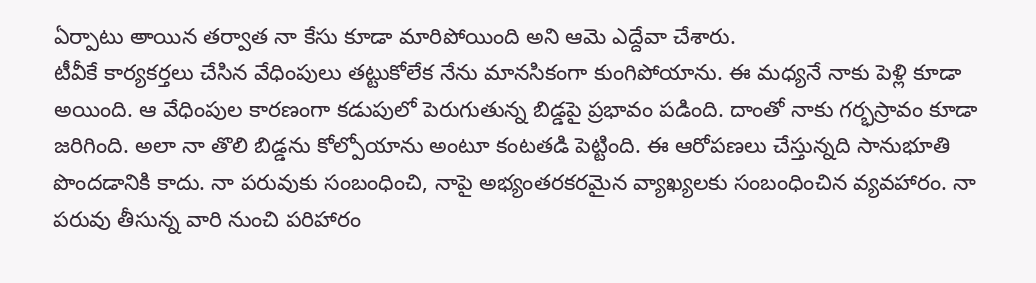ఏర్పాటు అాయిన తర్వాత నా కేసు కూడా మారిపోయింది అని ఆమె ఎద్దేవా చేశారు.
టీవీకే కార్యకర్తలు చేసిన వేధింపులు తట్టుకోలేక నేను మానసికంగా కుంగిపోయాను. ఈ మధ్యనే నాకు పెళ్లి కూడా అయింది. ఆ వేధింపుల కారణంగా కడుపులో పెరుగుతున్న బిడ్డపై ప్రభావం పడింది. దాంతో నాకు గర్భస్రావం కూడా జరిగింది. అలా నా తొలి బిడ్డను కోల్పోయాను అంటూ కంటతడి పెట్టింది. ఈ ఆరోపణలు చేస్తున్నది సానుభూతి పొందడానికి కాదు. నా పరువుకు సంబంధించి, నాపై అభ్యంతరకరమైన వ్యాఖ్యలకు సంబంధించిన వ్యవహారం. నా పరువు తీసున్న వారి నుంచి పరిహారం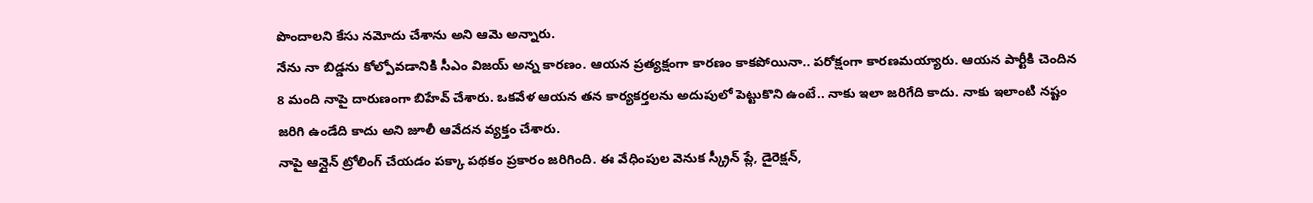పొందాలని కేసు నమోదు చేశాను అని ఆమె అన్నారు.
నేను నా బిడ్డను కోల్పోవడానికి సీఎం విజయ్ అన్న కారణం. ఆయన ప్రత్యక్షంగా కారణం కాకపోయినా.. పరోక్షంగా కారణమయ్యారు. ఆయన పార్టీకి చెందిన 8 మంది నాపై దారుణంగా బిహేవ్ చేశారు. ఒకవేళ ఆయన తన కార్యకర్తలను అదుపులో పెట్టుకొని ఉంటే.. నాకు ఇలా జరిగేది కాదు. నాకు ఇలాంటి నష్టం జరిగి ఉండేది కాదు అని జూలీ ఆవేదన వ్యక్తం చేశారు.
నాపై ఆన్లైన్ ట్రోలింగ్ చేయడం పక్కా పథకం ప్రకారం జరిగింది. ఈ వేధింపుల వెనుక స్క్రీన్ ప్లే, డైరెక్షన్,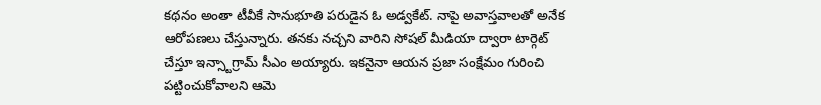కథనం అంతా టీవీకే సానుభూతి పరుడైన ఓ అడ్వకేట్. నాపై అవాస్తవాలతో అనేక ఆరోపణలు చేస్తున్నారు. తనకు నచ్చని వారిని సోషల్ మీడియా ద్వారా టార్గెట్ చేస్తూ ఇన్స్టాగ్రామ్ సీఎం అయ్యారు. ఇకనైనా ఆయన ప్రజా సంక్షేమం గురించి పట్టించుకోవాలని ఆమె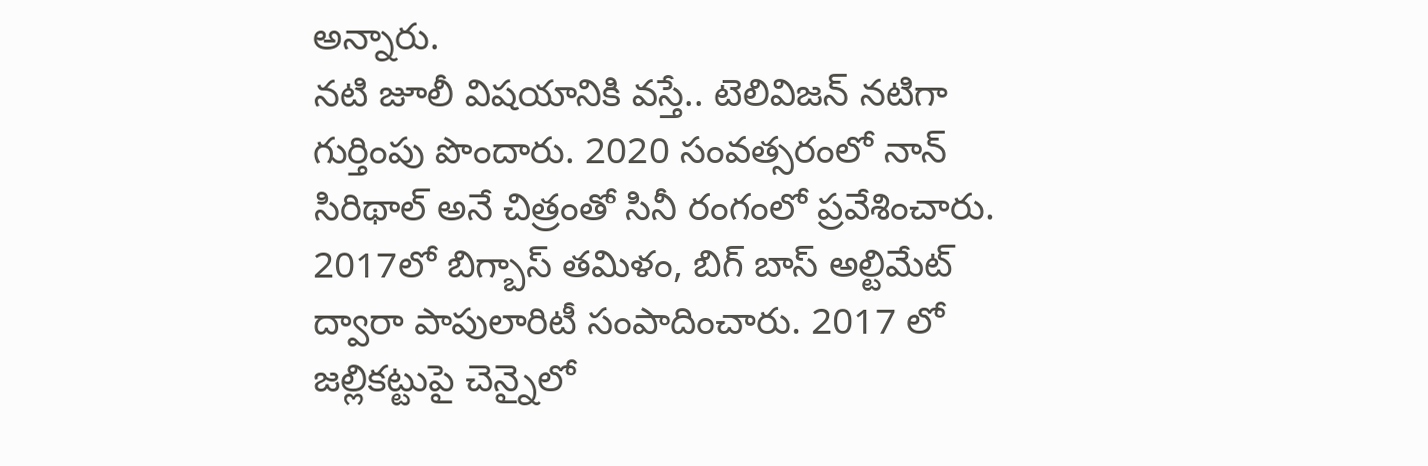అన్నారు.
నటి జూలీ విషయానికి వస్తే.. టెలివిజన్ నటిగా గుర్తింపు పొందారు. 2020 సంవత్సరంలో నాన్ సిరిథాల్ అనే చిత్రంతో సినీ రంగంలో ప్రవేశించారు. 2017లో బిగ్బాస్ తమిళం, బిగ్ బాస్ అల్టిమేట్ ద్వారా పాపులారిటీ సంపాదించారు. 2017 లో జల్లికట్టుపై చెన్నైలో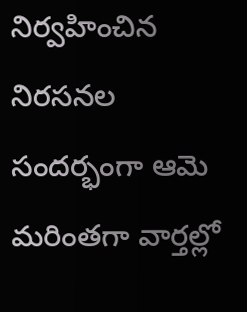నిర్వహించిన నిరసనల సందర్భంగా ఆమె మరింతగా వార్తల్లో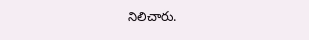నిలిచారు.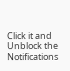Click it and Unblock the Notifications